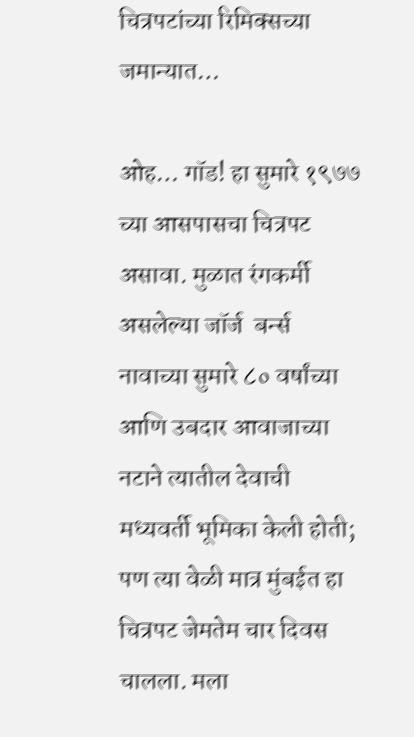चित्रपटांच्या रिमिक्सच्या जमान्यात…

ओह… गॉड! हा सुमारे १९७७ च्या आसपासचा चित्रपट असावा. मुळात रंगकर्मी असलेल्या जॉर्ज  बर्न्स नावाच्या सुमारे ८० वर्षांच्या आणि उबदार आवाजाच्या नटाने त्यातील देवाची मध्यवर्ती भूमिका केली होती; पण त्या वेळी मात्र मुंबईत हा चित्रपट जेमतेम चार दिवस चालला. मला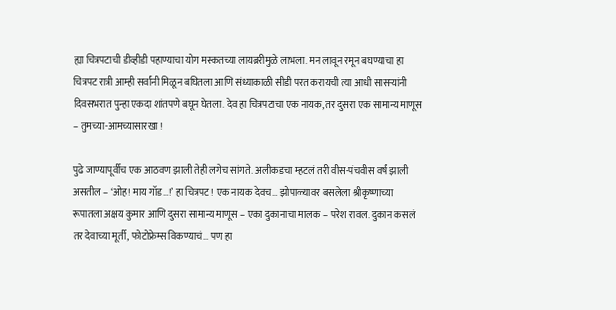ह्या चित्रपटाची डीव्हीडी पहाण्याचा योग मस्कतच्या लायब्ररीमुळे लाभला. मन लावून रमून बघण्याचा हा चित्रपट रात्री आम्ही सर्वांनी मिळून बघितला आणि संध्याकाळी सीडी परत करायची त्या आधी सासऱ्यांनी दिवसभरात पुन्हा एकदा शांतपणे बघून घेतला. देव हा चित्रपटाचा एक नायक, तर दुसरा एक सामान्य माणूस – तुमच्या-आमच्यासारखा !

पुढे जाण्यापूर्वीच एक आठवण झाली तेही लगेच सांगते. अलीकडचा म्हटलं तरी वीस-पंचवीस वर्षं झाली असतील – ‘ओह! माय गॉड…!’ हा चित्रपट! एक नायक देवच… झोपाळ्यावर बसलेला श्रीकृष्णाच्या रूपातला अक्षय कुमार आणि दुसरा सामान्य माणूस – एका दुकानाचा मालक – परेश रावल. दुकान कसलं तर देवाच्या मूर्ती, फोटोफ्रेम्स विकण्याचं… पण हा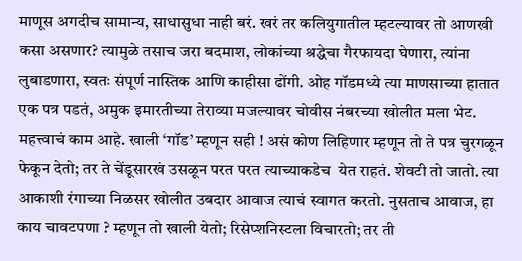माणूस अगदीच सामान्य, साधासुधा नाही बरं. खरं तर कलियुगातील म्हटल्यावर तो आणखी कसा असणार? त्यामुळे तसाच जरा बदमाश, लोकांच्या श्रद्धेचा गैरफायदा घेणारा, त्यांना लुबाडणारा, स्वतः संपूर्ण नास्तिक आणि काहीसा ढोंगी. ओह गॉडमध्ये त्या माणसाच्या हातात एक पत्र पडतं, अमुक इमारतीच्या तेराव्या मजल्यावर चोवीस नंबरच्या खोलीत मला भेट. महत्त्वाचं काम आहे. खाली ‘गॉड’ म्हणून सही ! असं कोण लिहिणार म्हणून तो ते पत्र चुरगळून फेकून देतो; तर ते चेंडूसारखं उसळून परत परत त्याच्याकडेच  येत राहतं. शेवटी तो जातो. त्या आकाशी रंगाच्या निळसर खोलीत उबदार आवाज त्याचं स्वागत करतो. नुसताच आवाज, हा काय चावटपणा ? म्हणून तो खाली येतो; रिसेप्शनिस्टला विचारतो; तर ती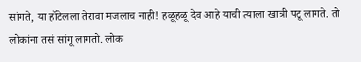सांगते, या हॉटेलला तेरावा मजलाच नाही! हळूहळू देव आहे याची त्याला खात्री पटू लागते. तो लोकांना तसं सांगू लागतो. लोक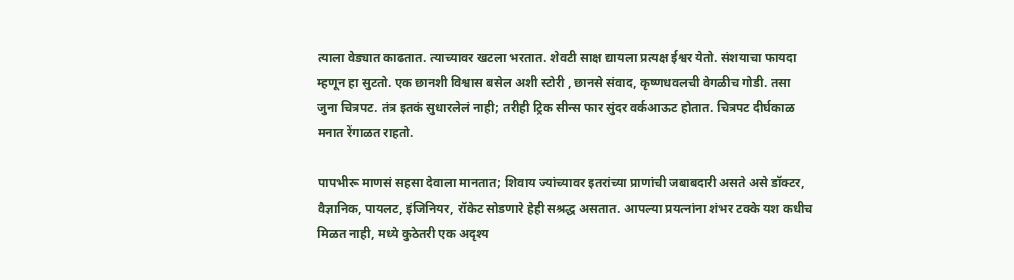त्याला वेड्यात काढतात. त्याच्यावर खटला भरतात. शेवटी साक्ष द्यायला प्रत्यक्ष ईश्वर येतो. संशयाचा फायदा म्हणून हा सुटतो. एक छानशी विश्वास बसेल अशी स्टोरी , छानसे संवाद, कृष्णधवलची वेगळीच गोडी. तसा जुना चित्रपट. तंत्र इतकं सुधारलेलं नाही; तरीही ट्रिक सीन्स फार सुंदर वर्कआऊट होतात. चित्रपट दीर्घकाळ मनात रेंगाळत राहतो.

पापभीरू माणसं सहसा देवाला मानतात; शिवाय ज्यांच्यावर इतरांच्या प्राणांची जबाबदारी असते असे डॉक्टर, वैज्ञानिक, पायलट, इंजिनियर, रॉकेट सोडणारे हेही सश्रद्ध असतात. आपल्या प्रयत्नांना शंभर टक्के यश कधीच मिळत नाही, मध्ये कुठेतरी एक अदृश्य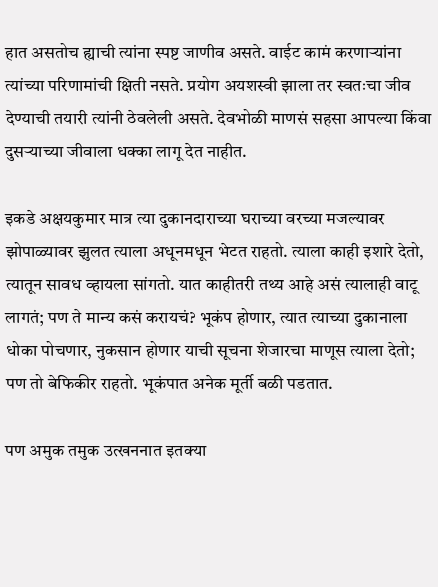हात असतोच ह्याची त्यांना स्पष्ट जाणीव असते. वाईट कामं करणाऱ्यांना त्यांच्या परिणामांची क्षिती नसते. प्रयोग अयशस्वी झाला तर स्वतःचा जीव देण्याची तयारी त्यांनी ठेवलेली असते. देवभोळी माणसं सहसा आपल्या किंवा दुसऱ्याच्या जीवाला धक्का लागू देत नाहीत.

इकडे अक्षयकुमार मात्र त्या दुकानदाराच्या घराच्या वरच्या मजल्यावर झोपाळ्यावर झुलत त्याला अधूनमधून भेटत राहतो. त्याला काही इशारे देतो, त्यातून सावध व्हायला सांगतो. यात काहीतरी तथ्य आहे असं त्यालाही वाटू लागतं; पण ते मान्य कसं करायचं? भूकंप होणार, त्यात त्याच्या दुकानाला धोका पोचणार, नुकसान होणार याची सूचना शेजारचा माणूस त्याला देतो; पण तो बेफिकीर राहतो. भूकंपात अनेक मूर्ती बळी पडतात.

पण अमुक तमुक उत्खननात इतक्या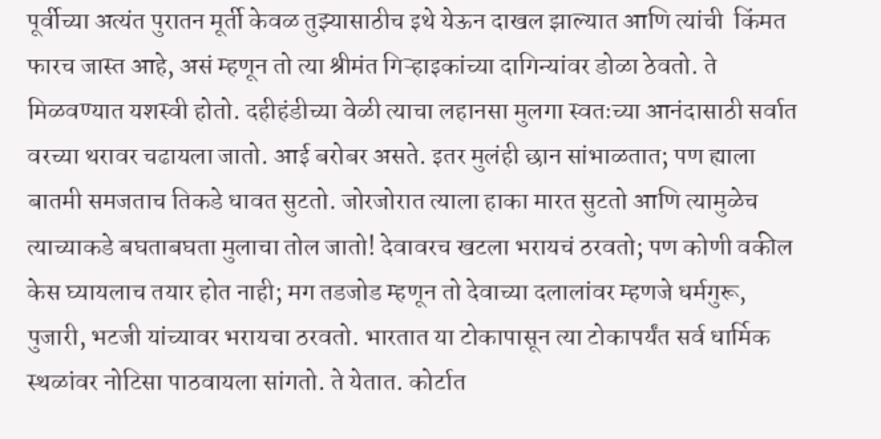पूर्वीच्या अत्यंत पुरातन मूर्ती केवळ तुझ्यासाठीच इथे येऊन दाखल झाल्यात आणि त्यांची  किंमत फारच जास्त आहे, असं म्हणून तो त्या श्रीमंत गिऱ्हाइकांच्या दागिन्यांवर डोळा ठेवतो. ते मिळवण्यात यशस्वी होतो. दहीहंडीच्या वेळी त्याचा लहानसा मुलगा स्वतःच्या आनंदासाठी सर्वात वरच्या थरावर चढायला जातो. आई बरोबर असते. इतर मुलंही छान सांभाळतात; पण ह्याला बातमी समजताच तिकडे धावत सुटतो. जोरजोरात त्याला हाका मारत सुटतो आणि त्यामुळेच त्याच्याकडे बघताबघता मुलाचा तोल जातो! देवावरच खटला भरायचं ठरवतो; पण कोणी वकील केस घ्यायलाच तयार होत नाही; मग तडजोड म्हणून तो देवाच्या दलालांवर म्हणजे धर्मगुरू, पुजारी, भटजी यांच्यावर भरायचा ठरवतो. भारतात या टोकापासून त्या टोकापर्यंत सर्व धार्मिक स्थळांवर नोटिसा पाठवायला सांगतो. ते येतात. कोर्टात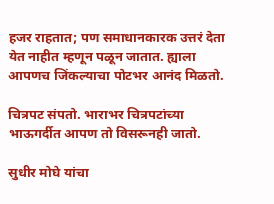हजर राहतात; पण समाधानकारक उत्तरं देता येत नाहीत म्हणून पळून जातात. ह्याला आपणच जिंकल्याचा पोटभर आनंद मिळतो.

चित्रपट संपतो. भाराभर चित्रपटांच्या भाऊगर्दीत आपण तो विसरूनही जातो.

सुधीर मोघे यांचा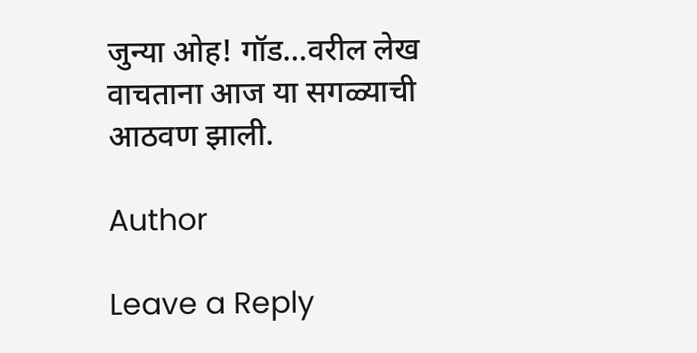जुन्या ओह! गॉड…वरील लेख वाचताना आज या सगळ्याची आठवण झाली.

Author

Leave a Reply